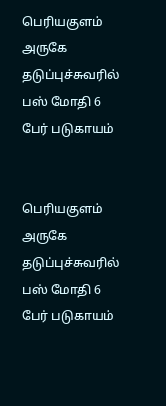பெரியகுளம் அருகே தடுப்புச்சுவரில் பஸ் மோதி 6 பேர் படுகாயம்


பெரியகுளம் அருகே  தடுப்புச்சுவரில் பஸ் மோதி 6 பேர் படுகாயம்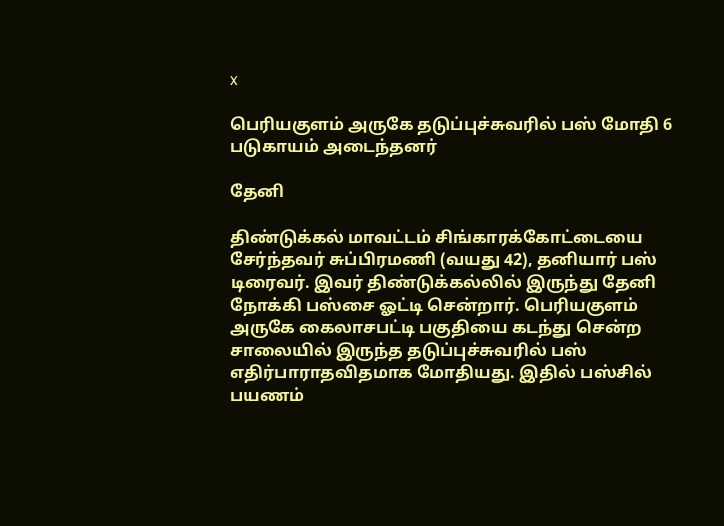x

பெரியகுளம் அருகே தடுப்புச்சுவரில் பஸ் மோதி 6 படுகாயம் அடைந்தனர்

தேனி

திண்டுக்கல் மாவட்டம் சிங்காரக்கோட்டையை சேர்ந்தவர் சுப்பிரமணி (வயது 42), தனியார் பஸ் டிரைவர். இவர் திண்டுக்கல்லில் இருந்து தேனி நோக்கி பஸ்சை ஓட்டி சென்றார். பெரியகுளம் அருகே கைலாசபட்டி பகுதியை கடந்து சென்ற சாலையில் இருந்த தடுப்புச்சுவரில் பஸ் எதிர்பாராதவிதமாக மோதியது. இதில் பஸ்சில் பயணம்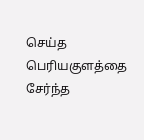செய்த பெரியகுளத்தை சேர்ந்த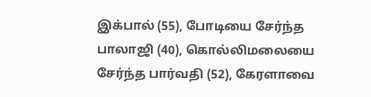இக்பால் (55), போடியை சேர்ந்த பாலாஜி (40), கொல்லிமலையை சேர்ந்த பார்வதி (52), கேரளாவை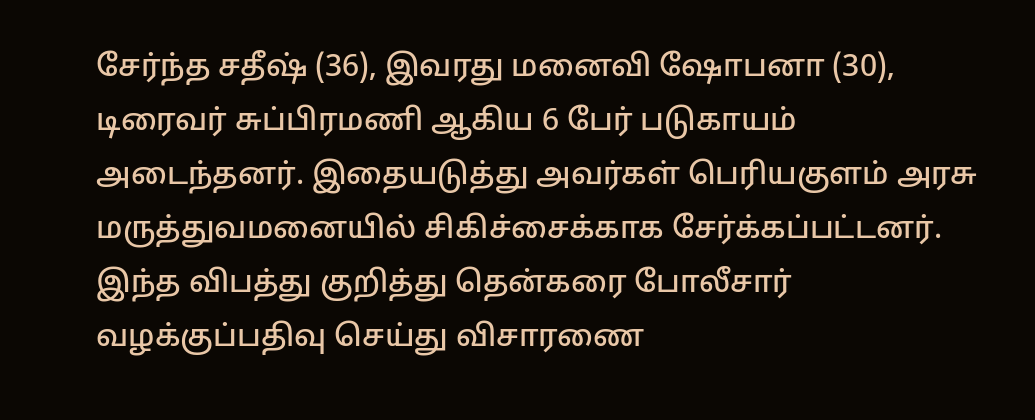சேர்ந்த சதீஷ் (36), இவரது மனைவி ஷோபனா (30), டிரைவர் சுப்பிரமணி ஆகிய 6 பேர் படுகாயம் அடைந்தனர். இதையடுத்து அவர்கள் பெரியகுளம் அரசு மருத்துவமனையில் சிகிச்சைக்காக சேர்க்கப்பட்டனர். இந்த விபத்து குறித்து தென்கரை போலீசார் வழக்குப்பதிவு செய்து விசாரணை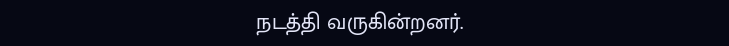நடத்தி வருகின்றனர்.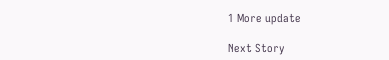1 More update

Next Story